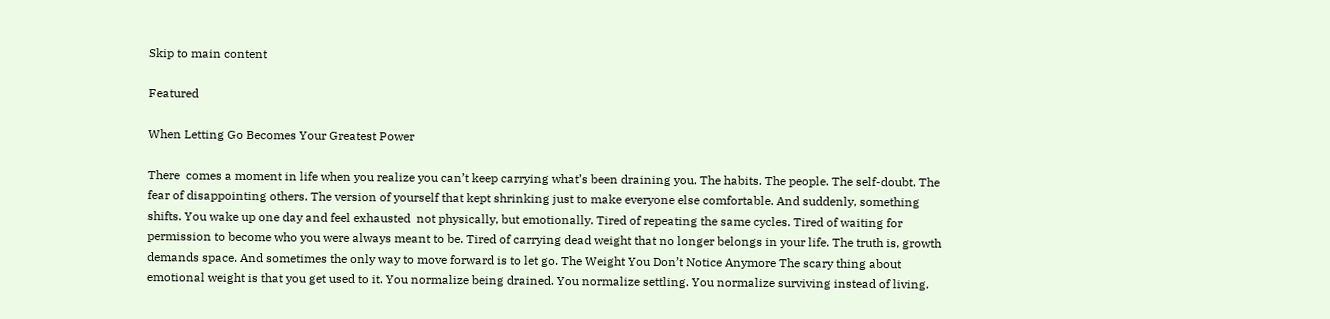Skip to main content

Featured

When Letting Go Becomes Your Greatest Power

There  comes a moment in life when you realize you can’t keep carrying what’s been draining you. The habits. The people. The self-doubt. The fear of disappointing others. The version of yourself that kept shrinking just to make everyone else comfortable. And suddenly, something shifts. You wake up one day and feel exhausted  not physically, but emotionally. Tired of repeating the same cycles. Tired of waiting for permission to become who you were always meant to be. Tired of carrying dead weight that no longer belongs in your life. The truth is, growth demands space. And sometimes the only way to move forward is to let go. The Weight You Don’t Notice Anymore The scary thing about emotional weight is that you get used to it. You normalize being drained. You normalize settling. You normalize surviving instead of living.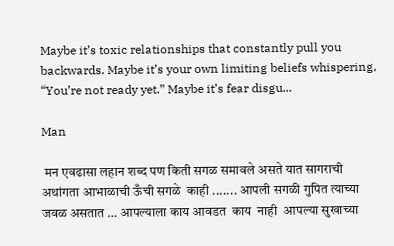Maybe it’s toxic relationships that constantly pull you backwards. Maybe it’s your own limiting beliefs whispering, “You’re not ready yet.” Maybe it’s fear disgu...

Man

 मन एवढासा लहान शब्द पण किती सगळ समावले असते यात सागराची  अथांगता आभाळाची ऊँची सगळे  काही ....... आपली सगळी गुपित त्याच्या जवळ असतात … आपल्याला काय आवडत  काय  नाही  आपल्या सुखाच्या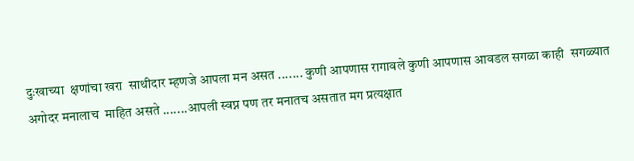दुःखाच्या  क्षणांचा खरा  साथीदार म्हणजे आपला मन असत ....... कुणी आपणास रागावले कुणी आपणास आवडल सगळा काही  सगळ्यात अगोदर मनालाच  माहित असते .......आपली स्वप्न पण तर मनातच असतात मग प्रत्यक्षात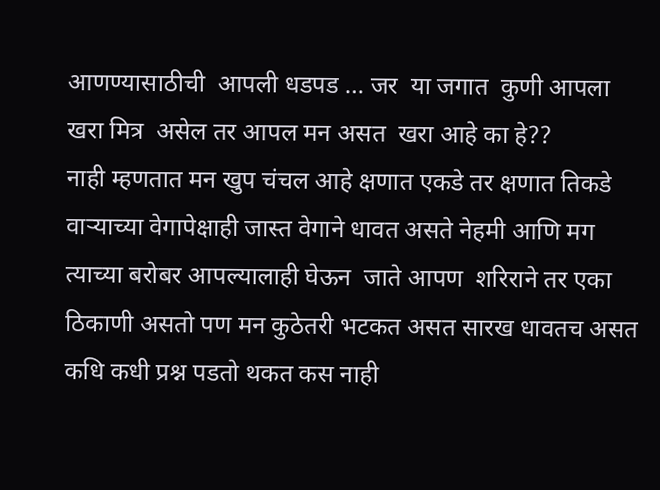आणण्यासाठीची  आपली धडपड … जर  या जगात  कुणी आपला खरा मित्र  असेल तर आपल मन असत  खरा आहे का हे??
नाही म्हणतात मन खुप चंचल आहे क्षणात एकडे तर क्षणात तिकडे वाऱ्याच्या वेगापेक्षाही जास्त वेगाने धावत असते नेहमी आणि मग त्याच्या बरोबर आपल्यालाही घेऊन  जाते आपण  शरिराने तर एका ठिकाणी असतो पण मन कुठेतरी भटकत असत सारख धावतच असत कधि कधी प्रश्न पडतो थकत कस नाही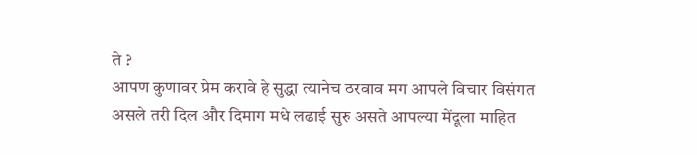ते ?
आपण कुणावर प्रेम करावे हे सुद्धा त्यानेच ठरवाव मग आपले विचार विसंगत असले तरी दिल और दिमाग मधे लढाई सुरु असते आपल्या मेंदूला माहित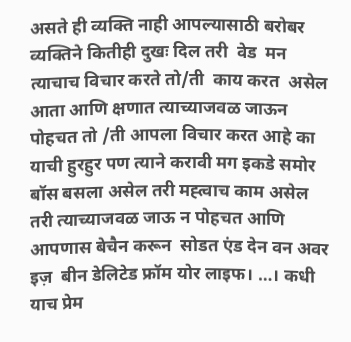असते ही व्यक्ति नाही आपल्यासाठी बरोबर  व्यक्तिने कितीही दुखः दिल तरी  वेड  मन त्याचाच विचार करते तो/ती  काय करत  असेल आता आणि क्षणात त्याच्याजवळ जाऊन पोहचत तो /ती आपला विचार करत आहे का याची हुरहुर पण त्याने करावी मग इकडे समोर बॉस बसला असेल तरी मह्त्वाच काम असेल तरी त्याच्याजवळ जाऊ न पोहचत आणि आपणास बेचैन करून  सोडत एंड देन वन अवर इज़  बीन डेलिटेड फ्रॉम योर लाइफ। …। कधी याच प्रेम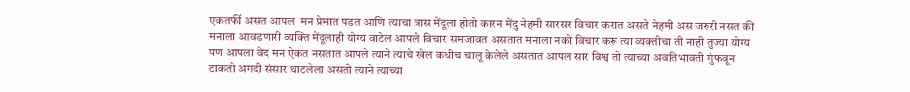एकतर्फी असत आपल  मन प्रेमात पडत आणि त्याचा त्रास मेंदूला होतो कारन मेंदु नेहमी सारसर विचार करात असते नेहमी अस जरुरी नसत की मनाला आवडणारी व्यक्ति मेंदूलाही योग्य वाटेल आपले विचार समजावत असतात मनाला नको विचार करू त्या व्यक्तीचा ती नाही तुज्या योग्य पण आपला वेद मन ऐकत नसतात आपले त्याने त्याचे खेल कधीच चालू केलेले असतात आपल सार विश्व तो त्याच्या अवतिभावती गुंफवून टाकतो अगदी संसार थाटलेला असतो त्याने त्याच्या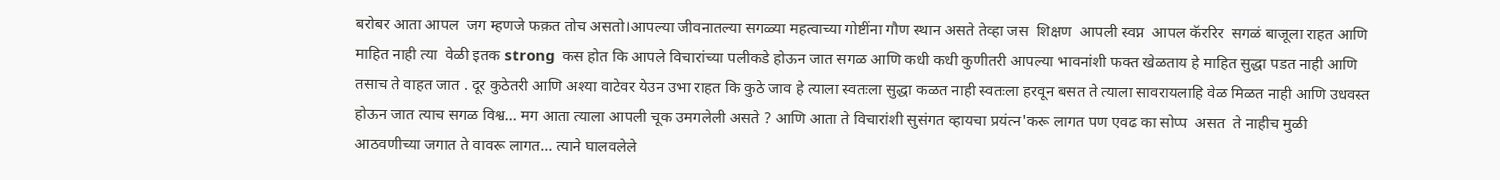बरोबर आता आपल  जग म्हणजे फक़त तोच असतो।आपल्या जीवनातल्या सगळ्या महत्वाच्या गोष्टींना गौण स्थान असते तेव्हा जस  शिक्षण  आपली स्वप्न  आपल कॅररिर  सगळं बाजूला राहत आणि माहित नाही त्या  वेळी इतक strong  कस होत कि आपले विचारांच्या पलीकडे होऊन जात सगळ आणि कधी कधी कुणीतरी आपल्या भावनांशी फक्त खेळताय हे माहित सुद्धा पडत नाही आणि तसाच ते वाहत जात . दूर कुठेतरी आणि अश्या वाटेवर येउन उभा राहत कि कुठे जाव हे त्याला स्वतःला सुद्धा कळत नाही स्वतःला हरवून बसत ते त्याला सावरायलाहि वेळ मिळत नाही आणि उधवस्त होऊन जात त्याच सगळ विश्व… मग आता त्याला आपली चूक उमगलेली असते ? आणि आता ते विचारांशी सुसंगत व्हायचा प्रयंत्न'करू लागत पण एवढ का सोप्प  असत  ते नाहीच मुळी आठवणीच्या जगात ते वावरू लागत… त्याने घालवलेले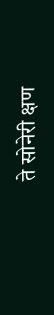ते सोनेरी क्षण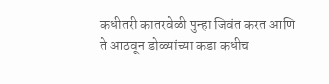कधीतरी कातरवेळी पुन्हा जिवंत करत आणि ते आठवून डोळ्यांच्या कडा कधीच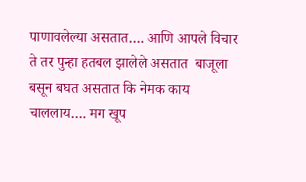पाणावलेल्या असतात…. आणि आपले विचार ते तर पुन्हा हतबल झालेले असतात  बाजूला बसून बघत असतात कि नेमक काय चाललाय…. मग खूप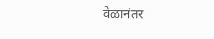वेळानंतर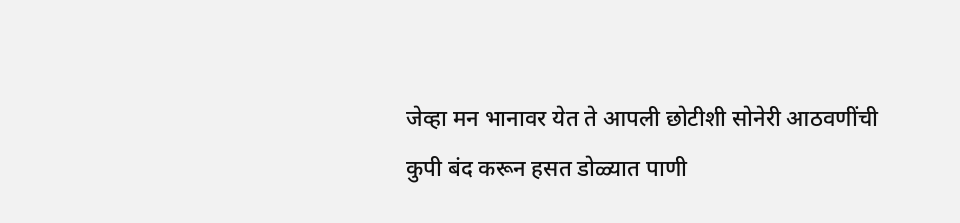जेव्हा मन भानावर येत ते आपली छोटीशी सोनेरी आठवणींची कुपी बंद करून हसत डोळ्यात पाणी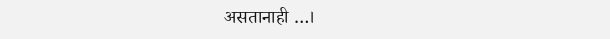असतानाही …।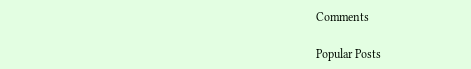Comments

Popular Posts